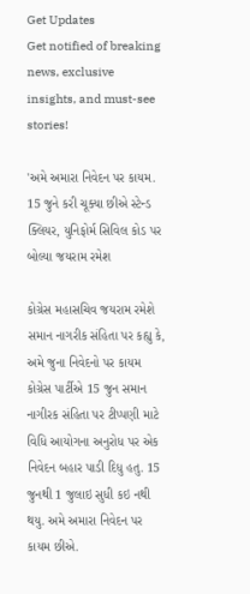Get Updates
Get notified of breaking news, exclusive insights, and must-see stories!

'અમે અમારા નિવેદન પર કાયમ. 15 જુને કરી ચૂક્યા છીએ સ્ટેન્ડ ક્લિયર, યુનિફોર્મ સિવિલ કોડ પર બોલ્યા જયરામ રમેશ

કોગ્રેસ મહાસચિવ જયરામ રમેશે સમાન નાગરીક સંહિતા પર કહ્યુ કે, અમે જુના નિવેદનો પર કાયમ કોગ્રેસ પાર્ટીએ 15 જુન સમાન નાગીરક સંહિતા પર ટીપ્પણી માટે વિધિ આયોગના અનુરોધ પર એક નિવેદન બહાર પાડી દિધુ હતુ. 15 જુનથી 1 જુલાઇ સુધી કઇ નથી થયુ. અમે અમારા નિવેદન પર કાયમ છીએ.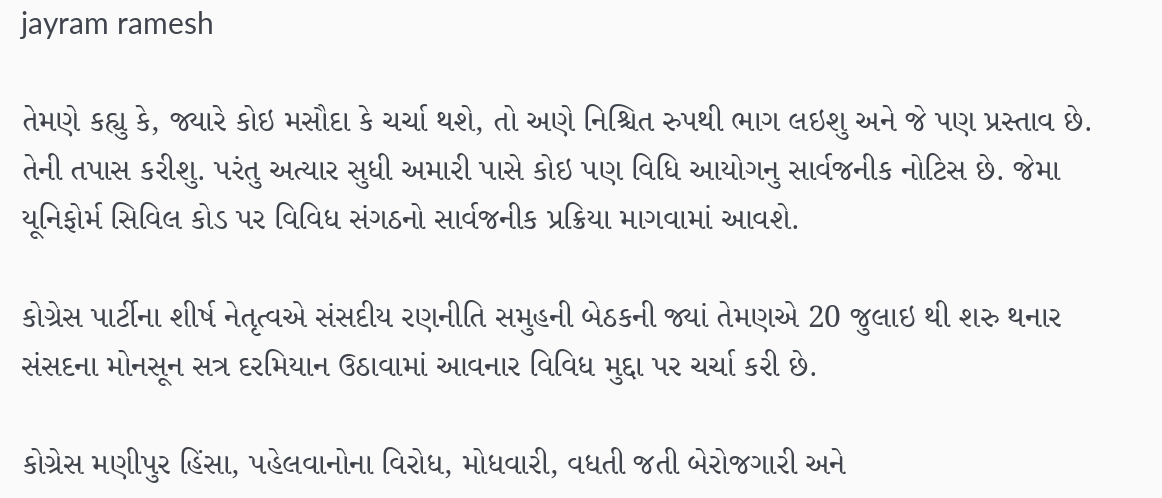jayram ramesh

તેમણે કહ્યુ કે, જ્યારે કોઇ મસૌદા કે ચર્ચા થશે, તો અણે નિશ્ચિત રુપથી ભાગ લઇશુ અને જે પણ પ્રસ્તાવ છે. તેની તપાસ કરીશુ. પરંતુ અત્યાર સુધી અમારી પાસે કોઇ પણ વિધિ આયોગનુ સાર્વજનીક નોટિસ છે. જેમા યૂનિફોર્મ સિવિલ કોડ પર વિવિધ સંગઠનો સાર્વજનીક પ્રક્રિયા માગવામાં આવશે.

કોગ્રેસ પાર્ટીના શીર્ષ નેતૃત્વએ સંસદીય રણનીતિ સમુહની બેઠકની જ્યાં તેમણએ 20 જુલાઇ થી શરુ થનાર સંસદના મોનસૂન સત્ર દરમિયાન ઉઠાવામાં આવનાર વિવિધ મુદ્દા પર ચર્ચા કરી છે.

કોગ્રેસ મણીપુર હિંસા, પહેલવાનોના વિરોધ, મોધવારી, વધતી જતી બેરોજગારી અને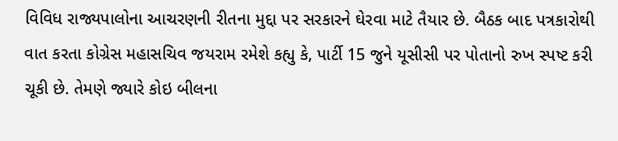વિવિધ રાજ્યપાલોના આચરણની રીતના મુદ્દા પર સરકારને ઘેરવા માટે તૈયાર છે. બૈઠક બાદ પત્રકારોથી વાત કરતા કોગ્રેસ મહાસચિવ જયરામ રમેશે કહ્યુ કે, પાર્ટી 15 જુને યૂસીસી પર પોતાનો રુખ સ્પષ્ટ કરી ચૂકી છે. તેમણે જ્યારે કોઇ બીલના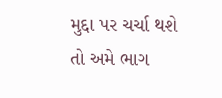મુદ્દા પર ચર્ચા થશે તો અમે ભાગ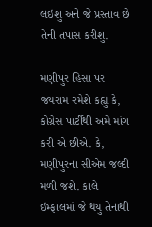લઇશુ અને જે પ્રસ્તાવ છે તેની તપાસ કરીશુ.

મણીપુર હિસા પર જયરામ રમેશે કહ્યુ કે, કોગ્રેસ પાર્ટીથી અમે માંગ કરી એ છીએ. કે, મણીપુરના સીએમ જલ્દી મળી જશે. કાલે ઇમ્ફાલમાં જે થયુ તેનાથી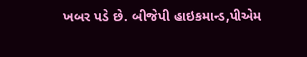ખબર પડે છે. બીજેપી હાઇકમાન્ડ,પીએમ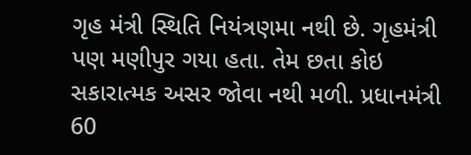ગૃહ મંત્રી સ્થિતિ નિયંત્રણમા નથી છે. ગૃહમંત્રી પણ મણીપુર ગયા હતા. તેમ છતા કોઇ સકારાત્મક અસર જોવા નથી મળી. પ્રધાનમંત્રી 60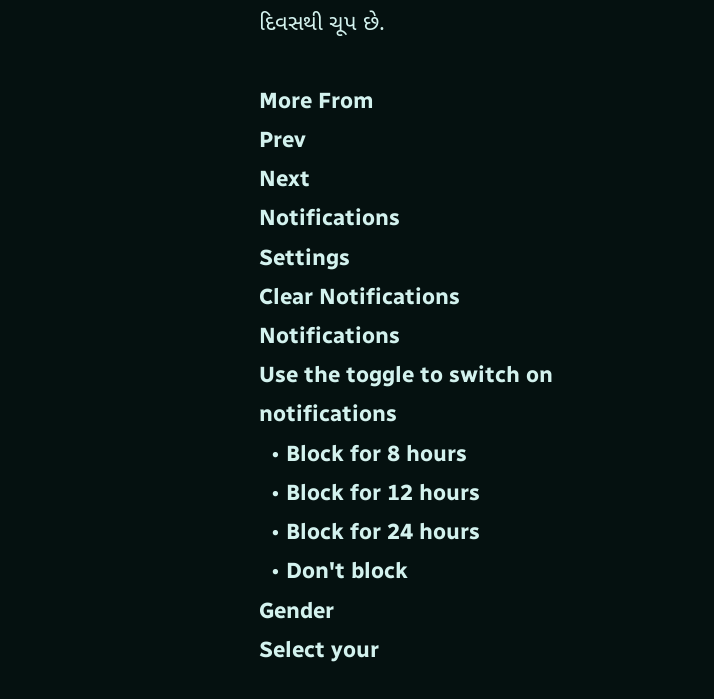દિવસથી ચૂપ છે.

More From
Prev
Next
Notifications
Settings
Clear Notifications
Notifications
Use the toggle to switch on notifications
  • Block for 8 hours
  • Block for 12 hours
  • Block for 24 hours
  • Don't block
Gender
Select your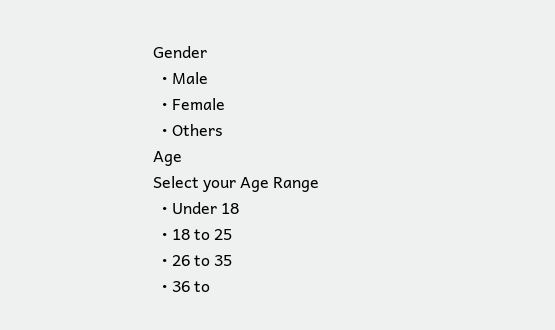Gender
  • Male
  • Female
  • Others
Age
Select your Age Range
  • Under 18
  • 18 to 25
  • 26 to 35
  • 36 to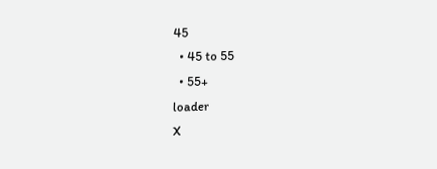45
  • 45 to 55
  • 55+
loader
X